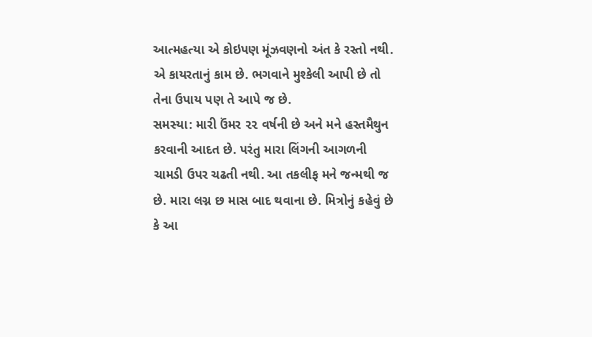આત્મહત્યા એ કોઇપણ મૂંઝવણનો અંત કે રસ્તો નથી. એ કાયરતાનું કામ છે. ભગવાને મુશ્કેલી આપી છે તો તેના ઉપાય પણ તે આપે જ છે.
સમસ્યા: મારી ઉંમર ૨૨ વર્ષની છે અને મને હસ્તમૈથુન કરવાની આદત છે. પરંતુ મારા લિંગની આગળની ચામડી ઉપર ચઢતી નથી. આ તકલીફ મને જન્મથી જ છે. મારા લગ્ન છ માસ બાદ થવાના છે. મિત્રોનું કહેવું છે કે આ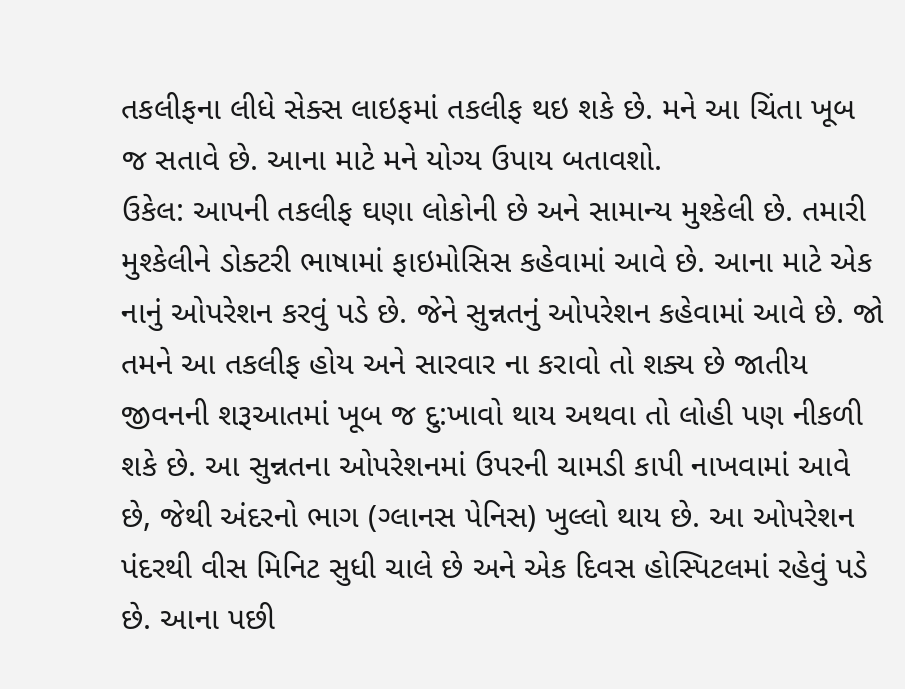તકલીફના લીધે સેક્સ લાઇફમાં તકલીફ થઇ શકે છે. મને આ ચિંતા ખૂબ જ સતાવે છે. આના માટે મને યોગ્ય ઉપાય બતાવશો.
ઉકેલ: આપની તકલીફ ઘણા લોકોની છે અને સામાન્ય મુશ્કેલી છે. તમારી મુશ્કેલીને ડોક્ટરી ભાષામાં ફાઇમોસિસ કહેવામાં આવે છે. આના માટે એક નાનું ઓપરેશન કરવું પડે છે. જેને સુન્નતનું ઓપરેશન કહેવામાં આવે છે. જો તમને આ તકલીફ હોય અને સારવાર ના કરાવો તો શક્ય છે જાતીય જીવનની શરૂઆતમાં ખૂબ જ દુ:ખાવો થાય અથવા તો લોહી પણ નીકળી શકે છે. આ સુન્નતના ઓપરેશનમાં ઉપરની ચામડી કાપી નાખવામાં આવે છે, જેથી અંદરનો ભાગ (ગ્લાનસ પેનિસ) ખુલ્લો થાય છે. આ ઓપરેશન પંદરથી વીસ મિનિટ સુધી ચાલે છે અને એક દિવસ હોસ્પિટલમાં રહેવું પડે છે. આના પછી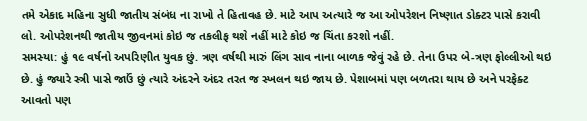તમે એકાદ મહિના સુધી જાતીય સંબંધ ના રાખો તે હિતાવહ છે. માટે આપ અત્યારે જ આ ઓપરેશન નિષ્ણાત ડોક્ટર પાસે કરાવી લો. ઓપરેશનથી જાતીય જીવનમાં કોઇ જ તકલીફ થશે નહીં માટે કોઇ જ ચિંતા કરશો નહીં.
સમસ્યા: હું ૧૯ વર્ષનો અપરિણીત યુવક છું. ત્રણ વર્ષથી મારું લિંગ સાવ નાના બાળક જેવું રહે છે. તેના ઉપર બે-ત્રણ ફોલ્લીઓ થઇ છે. હું જ્યારે સ્ત્રી પાસે જાઉં છું ત્યારે અંદરને અંદર તરત જ સ્ખલન થઇ જાય છે. પેશાબમાં પણ બળતરા થાય છે અને પરફેક્ટ આવતો પણ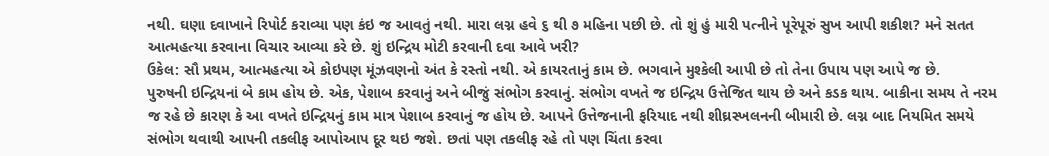નથી. ઘણા દવાખાને રિપોર્ટ કરાવ્યા પણ કંઇ જ આવતું નથી. મારા લગ્ન હવે ૬ થી ૭ મહિના પછી છે. તો શું હું મારી પત્નીને પૂરેપૂરું સુખ આપી શકીશ? મને સતત આત્મહત્યા કરવાના વિચાર આવ્યા કરે છે. શું ઇન્દ્રિય મોટી કરવાની દવા આવે ખરી?
ઉકેલ: સૌ પ્રથમ, આત્મહત્યા એ કોઇપણ મૂંઝવણનો અંત કે રસ્તો નથી. એ કાયરતાનું કામ છે. ભગવાને મુશ્કેલી આપી છે તો તેના ઉપાય પણ આપે જ છે.
પુરુષની ઇન્દ્રિયનાં બે કામ હોય છે. એક, પેશાબ કરવાનું અને બીજું સંભોગ કરવાનું. સંભોગ વખતે જ ઇન્દ્રિય ઉત્તેજિત થાય છે અને કડક થાય. બાકીના સમય તે નરમ જ રહે છે કારણ કે આ વખતે ઇન્દ્રિયનું કામ માત્ર પેશાબ કરવાનું જ હોય છે. આપને ઉત્તેજનાની ફરિયાદ નથી શીઘ્રસ્ખલનની બીમારી છે. લગ્ન બાદ નિયમિત સમયે સંભોગ થવાથી આપની તકલીફ આપોઆપ દૂર થઇ જશે. છતાં પણ તકલીફ રહે તો પણ ચિંતા કરવા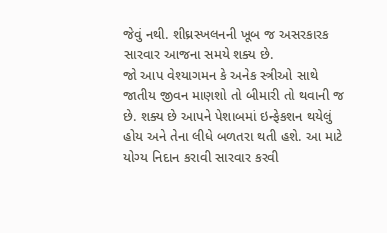જેવું નથી. શીઘ્રસ્ખલનની ખૂબ જ અસરકારક સારવાર આજના સમયે શક્ય છે.
જો આપ વેશ્યાગમન કે અનેક સ્ત્રીઓ સાથે જાતીય જીવન માણશો તો બીમારી તો થવાની જ છે. શક્ય છે આપને પેશાબમાં ઇન્ફેકશન થયેલું હોય અને તેના લીધે બળતરા થતી હશે. આ માટે યોગ્ય નિદાન કરાવી સારવાર કરવી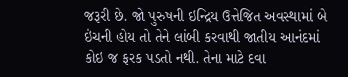જરૂરી છે. જો પુરુષની ઇન્દ્રિય ઉત્તેજિત અવસ્થામાં બે ઇંચની હોય તો તેને લાંબી કરવાથી જાતીય આનંદમાં કોઇ જ ફરક પડતો નથી. તેના માટે દવા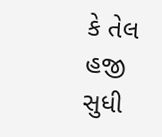કે તેલ હજી સુધી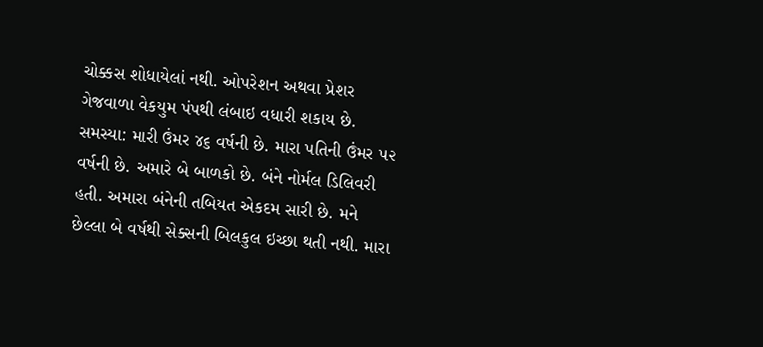ચોક્કસ શોધાયેલાં નથી. ઓપરેશન અથવા પ્રેશર ગેજવાળા વેકયુમ પંપથી લંબાઇ વધારી શકાય છે.
સમસ્યા: મારી ઉંમર ૪૬ વર્ષની છે. મારા પતિની ઉંમર ૫૨ વર્ષની છે. અમારે બે બાળકો છે. બંને નોર્મલ ડિલિવરી હતી. અમારા બંનેની તબિયત એકદમ સારી છે. મને છેલ્લા બે વર્ષથી સેક્સની બિલકુલ ઇચ્છા થતી નથી. મારા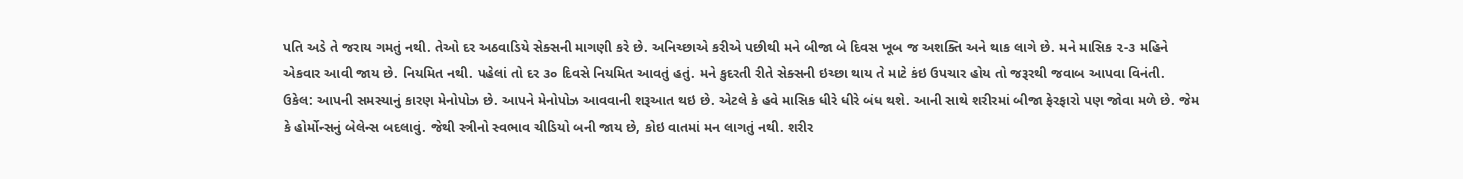પતિ અડે તે જરાય ગમતું નથી. તેઓ દર અઠવાડિયે સેક્સની માગણી કરે છે. અનિચ્છાએ કરીએ પછીથી મને બીજા બે દિવસ ખૂબ જ અશક્તિ અને થાક લાગે છે. મને માસિક ૨-૩ મહિને એકવાર આવી જાય છે. નિયમિત નથી. પહેલાં તો દર ૩૦ દિવસે નિયમિત આવતું હતું. મને કુદરતી રીતે સેક્સની ઇચ્છા થાય તે માટે કંઇ ઉપચાર હોય તો જરૂરથી જવાબ આપવા વિનંતી.
ઉકેલ: આપની સમસ્યાનું કારણ મેનોપોઝ છે. આપને મેનોપોઝ આવવાની શરૂઆત થઇ છે. એટલે કે હવે માસિક ધીરે ધીરે બંધ થશે. આની સાથે શરીરમાં બીજા ફેરફારો પણ જોવા મળે છે. જેમ કે હોર્મોન્સનું બેલેન્સ બદલાવું. જેથી સ્ત્રીનો સ્વભાવ ચીડિયો બની જાય છે, કોઇ વાતમાં મન લાગતું નથી. શરીર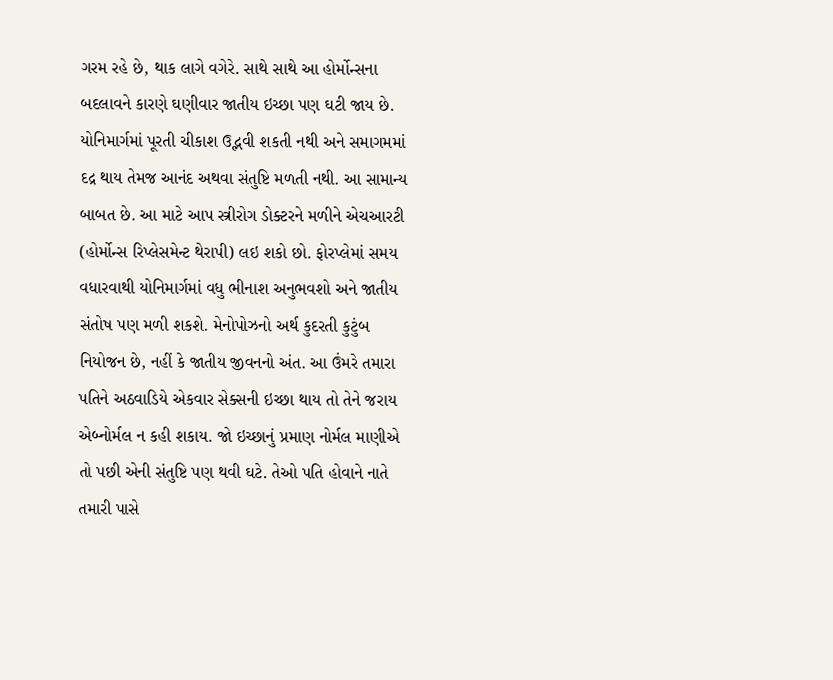ગરમ રહે છે, થાક લાગે વગેરે. સાથે સાથે આ હોર્મોન્સના બદલાવને કારણે ઘણીવાર જાતીય ઇચ્છા પણ ઘટી જાય છે.
યોનિમાર્ગમાં પૂરતી ચીકાશ ઉદ્ભવી શકતી નથી અને સમાગમમાં દદ્ર થાય તેમજ આનંદ અથવા સંતુષ્ટિ મળતી નથી. આ સામાન્ય બાબત છે. આ માટે આપ સ્ત્રીરોગ ડોક્ટરને મળીને એચઆરટી (હોર્મોન્સ રિપ્લેસમેન્ટ થેરાપી) લઇ શકો છો. ફોરપ્લેમાં સમય વધારવાથી યોનિમાર્ગમાં વધુ ભીનાશ અનુભવશો અને જાતીય સંતોષ પણ મળી શકશે. મેનોપોઝનો અર્થ કુદરતી કુટુંબ નિયોજન છે, નહીં કે જાતીય જીવનનો અંત. આ ઉંમરે તમારા પતિને અઠવાડિયે એકવાર સેક્સની ઇચ્છા થાય તો તેને જરાય એબ્નોર્મલ ન કહી શકાય. જો ઇચ્છાનું પ્રમાણ નોર્મલ માણીએ તો પછી એની સંતુષ્ટિ પણ થવી ઘટે. તેઓ પતિ હોવાને નાતે તમારી પાસે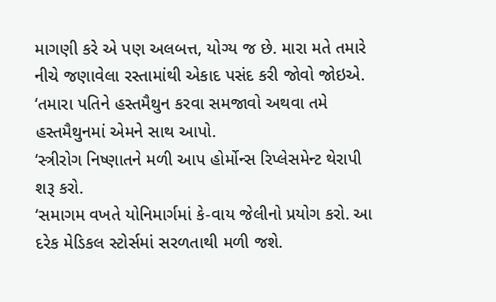માગણી કરે એ પણ અલબત્ત, યોગ્ય જ છે. મારા મતે તમારે નીચે જણાવેલા રસ્તામાંથી એકાદ પસંદ કરી જોવો જોઇએ.
‘તમારા પતિને હસ્તમૈથુન કરવા સમજાવો અથવા તમે હસ્તમૈથુનમાં એમને સાથ આપો.
‘સ્ત્રીરોગ નિષ્ણાતને મળી આપ હોર્મોન્સ રિપ્લેસમેન્ટ થેરાપી શરૂ કરો.
‘સમાગમ વખતે યોનિમાર્ગમાં કે-વાય જેલીનો પ્રયોગ કરો. આ દરેક મેડિકલ સ્ટોર્સમાં સરળતાથી મળી જશે.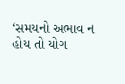‘સમયનો અભાવ ન હોય તો યોગ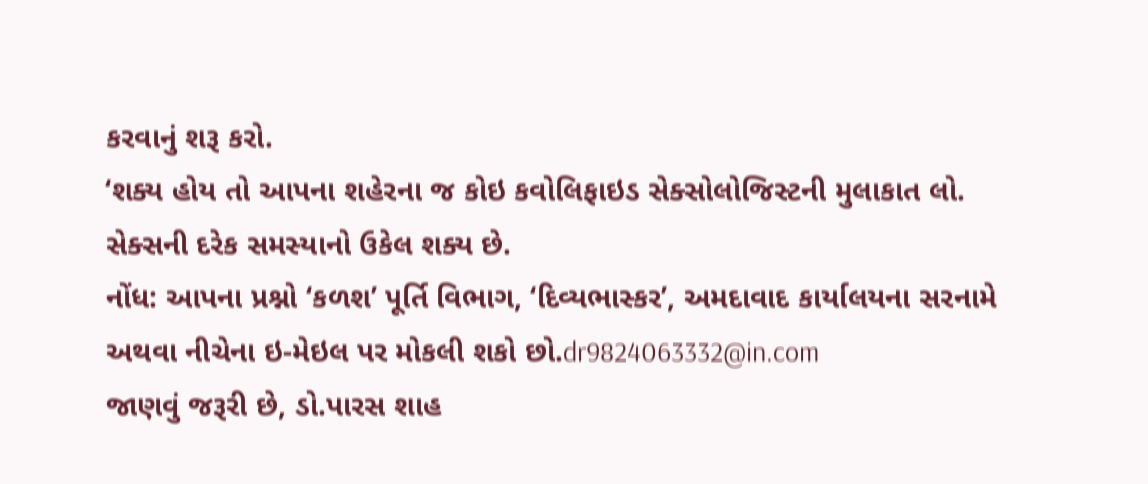કરવાનું શરૂ કરો.
‘શક્ય હોય તો આપના શહેરના જ કોઇ કવોલિફાઇડ સેક્સોલોજિસ્ટની મુલાકાત લો. સેક્સની દરેક સમસ્યાનો ઉકેલ શક્ય છે.
નોંધ: આપના પ્રશ્નો ‘કળશ’ પૂર્તિ વિભાગ, ‘દિવ્યભાસ્કર’, અમદાવાદ કાર્યાલયના સરનામે અથવા નીચેના ઇ-મેઇલ પર મોકલી શકો છો.dr9824063332@in.com
જાણવું જરૂરી છે, ડો.પારસ શાહ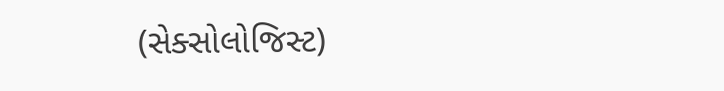(સેક્સોલોજિસ્ટ)